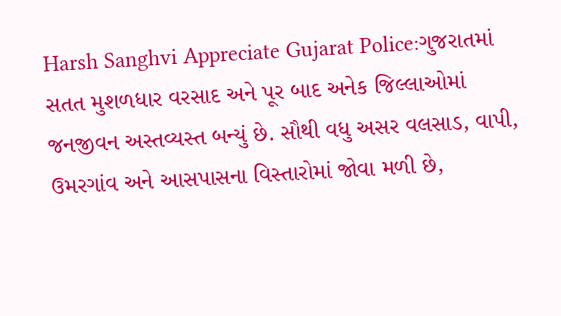Harsh Sanghvi Appreciate Gujarat Police:ગુજરાતમાં સતત મુશળધાર વરસાદ અને પૂર બાદ અનેક જિલ્લાઓમાં જનજીવન અસ્તવ્યસ્ત બન્યું છે. સૌથી વધુ અસર વલસાડ, વાપી, ઉમરગાંવ અને આસપાસના વિસ્તારોમાં જોવા મળી છે,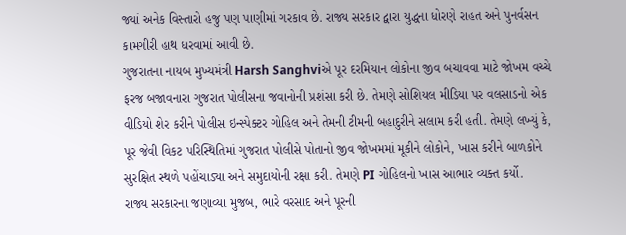જ્યાં અનેક વિસ્તારો હજુ પણ પાણીમાં ગરકાવ છે. રાજ્ય સરકાર દ્વારા યુદ્ધના ધોરણે રાહત અને પુનર્વસન કામગીરી હાથ ધરવામાં આવી છે.
ગુજરાતના નાયબ મુખ્યમંત્રી Harsh Sanghviએ પૂર દરમિયાન લોકોના જીવ બચાવવા માટે જોખમ વચ્ચે ફરજ બજાવનારા ગુજરાત પોલીસના જવાનોની પ્રશંસા કરી છે. તેમણે સોશિયલ મીડિયા પર વલસાડનો એક વીડિયો શેર કરીને પોલીસ ઇન્સ્પેક્ટર ગોહિલ અને તેમની ટીમની બહાદુરીને સલામ કરી હતી. તેમણે લખ્યું કે, પૂર જેવી વિકટ પરિસ્થિતિમાં ગુજરાત પોલીસે પોતાનો જીવ જોખમમાં મૂકીને લોકોને, ખાસ કરીને બાળકોને સુરક્ષિત સ્થળે પહોંચાડ્યા અને સમુદાયોની રક્ષા કરી. તેમણે PI ગોહિલનો ખાસ આભાર વ્યક્ત કર્યો.
રાજ્ય સરકારના જણાવ્યા મુજબ, ભારે વરસાદ અને પૂરની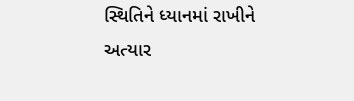સ્થિતિને ધ્યાનમાં રાખીને અત્યાર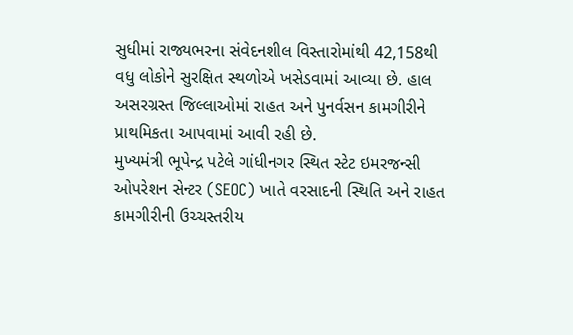સુધીમાં રાજ્યભરના સંવેદનશીલ વિસ્તારોમાંથી 42,158થી વધુ લોકોને સુરક્ષિત સ્થળોએ ખસેડવામાં આવ્યા છે. હાલ અસરગ્રસ્ત જિલ્લાઓમાં રાહત અને પુનર્વસન કામગીરીને પ્રાથમિકતા આપવામાં આવી રહી છે.
મુખ્યમંત્રી ભૂપેન્દ્ર પટેલે ગાંધીનગર સ્થિત સ્ટેટ ઇમરજન્સી ઓપરેશન સેન્ટર (SEOC) ખાતે વરસાદની સ્થિતિ અને રાહત કામગીરીની ઉચ્ચસ્તરીય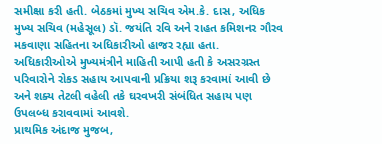સમીક્ષા કરી હતી. બેઠકમાં મુખ્ય સચિવ એમ.કે. દાસ, અધિક મુખ્ય સચિવ (મહેસૂલ) ડૉ. જયંતિ રવિ અને રાહત કમિશનર ગૌરવ મકવાણા સહિતના અધિકારીઓ હાજર રહ્યા હતા.
અધિકારીઓએ મુખ્યમંત્રીને માહિતી આપી હતી કે અસરગ્રસ્ત પરિવારોને રોકડ સહાય આપવાની પ્રક્રિયા શરૂ કરવામાં આવી છે અને શક્ય તેટલી વહેલી તકે ઘરવખરી સંબંધિત સહાય પણ ઉપલબ્ધ કરાવવામાં આવશે.
પ્રાથમિક અંદાજ મુજબ,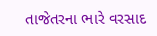તાજેતરના ભારે વરસાદ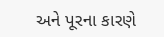અને પૂરના કારણે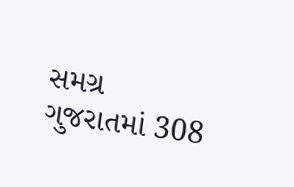સમગ્ર ગુજરાતમાં 308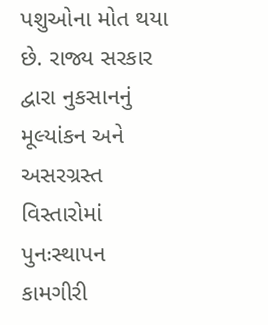પશુઓના મોત થયા છે. રાજ્ય સરકાર દ્વારા નુકસાનનું મૂલ્યાંકન અને અસરગ્રસ્ત વિસ્તારોમાં પુનઃસ્થાપન કામગીરી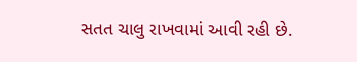સતત ચાલુ રાખવામાં આવી રહી છે.